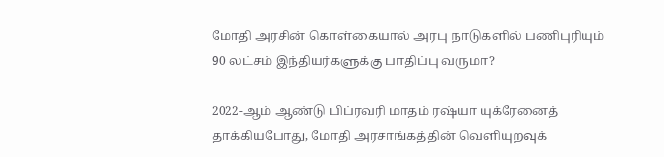மோதி அரசின் கொள்கையால் அரபு நாடுகளில் பணிபுரியும் 90 லட்சம் இந்தியர்களுக்கு பாதிப்பு வருமா?

2022-ஆம் ஆண்டு பிப்ரவரி மாதம் ரஷ்யா யுக்ரேனைத் தாக்கியபோது, மோதி அரசாங்கத்தின் வெளியுறவுக்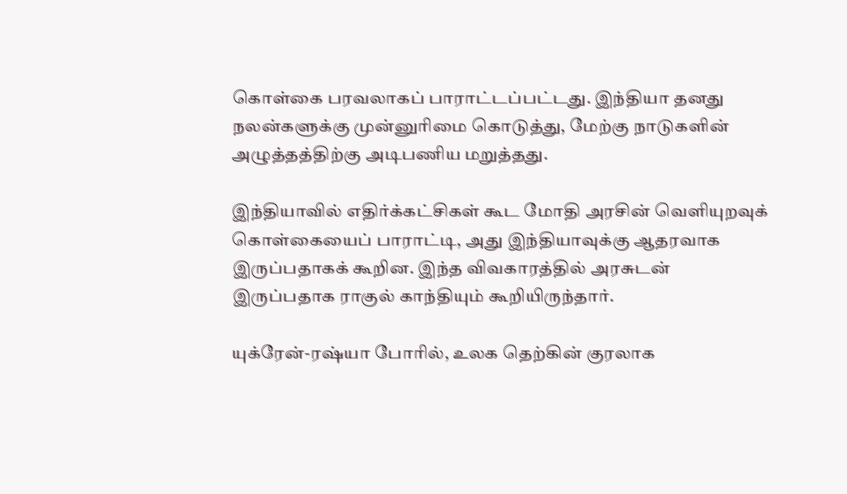கொள்கை பரவலாகப் பாராட்டப்பட்டது. இந்தியா தனது நலன்களுக்கு முன்னுரிமை கொடுத்து, மேற்கு நாடுகளின் அழுத்தத்திற்கு அடிபணிய மறுத்தது.

இந்தியாவில் எதிர்க்கட்சிகள் கூட மோதி அரசின் வெளியுறவுக் கொள்கையைப் பாராட்டி, அது இந்தியாவுக்கு ஆதரவாக இருப்பதாகக் கூறின. இந்த விவகாரத்தில் அரசுடன் இருப்பதாக ராகுல் காந்தியும் கூறியிருந்தார்.

யுக்ரேன்-ரஷ்யா போரில், உலக தெற்கின் குரலாக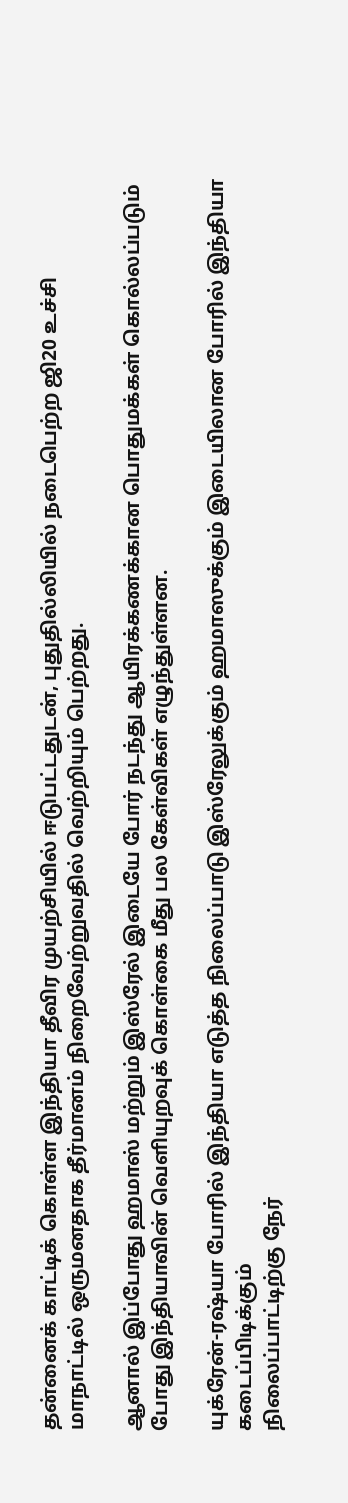தன்னைக் காட்டிக் கொள்ள இந்தியா தீவிர முயற்சியில் ஈடுபட்டதுடன், புதுதில்லியில் நடைபெற்ற ஜி20 உச்சி மாநாட்டில் ஒருமனதாக தீர்மானம் நிறைவேற்றுவதில் வெற்றியும் பெற்றது.

ஆனால் இப்போது ஹமாஸ் மற்றும் இஸ்ரேல் இடையே போர் நடந்து ஆயிரக்கணக்கான பொதுமக்கள் கொல்லப்படும் போது இந்தியாவின் வெளியுறவுக் கொள்கை மீது பல கேள்விகள் எழுந்துள்ளன.

யுக்ரேன்-ரஷ்யா போரில் இந்தியா எடுத்த நிலைப்பாடு இஸ்ரேலுக்கும் ஹமாஸுக்கும் இடையிலான போரில் இந்தியா கடைப்பிடிக்கும்
நிலைப்பாட்டிற்கு நேர்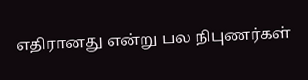எதிரானது என்று பல நிபுணர்கள்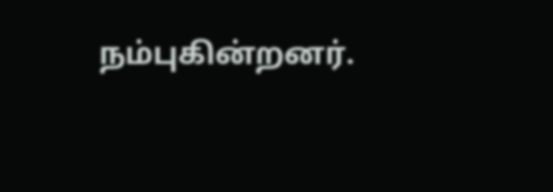நம்புகின்றனர்.